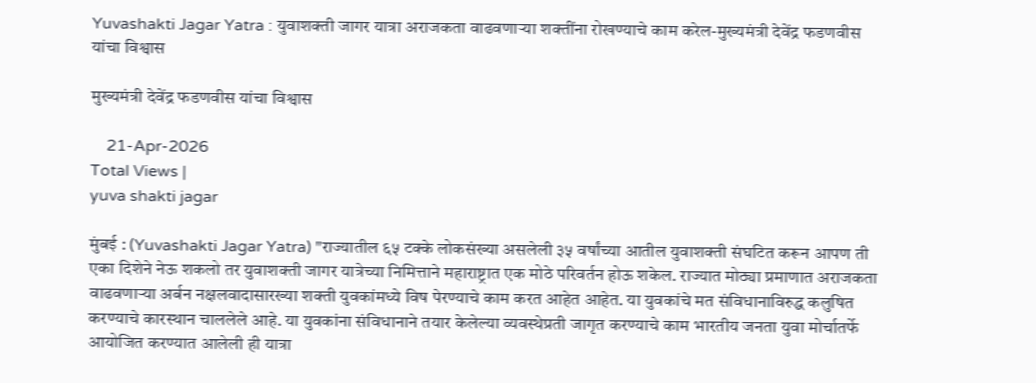Yuvashakti Jagar Yatra : युवाशक्ती जागर यात्रा अराजकता वाढवणाऱ्या शक्तींना रोखण्याचे काम करेल-मुख्यमंत्री देवेंद्र फडणवीस यांचा विश्वास

मुख्यमंत्री देवेंद्र फडणवीस यांचा विश्वास

    21-Apr-2026
Total Views |
yuva shakti jagar

मुंबई : (Yuvashakti Jagar Yatra) "राज्यातील ६५ टक्के लोकसंख्या असलेली ३५ वर्षांच्या आतील युवाशक्ती संघटित करून आपण ती एका दिशेने नेऊ शकलो तर युवाशक्ती जागर यात्रेच्या निमित्ताने महाराष्ट्रात एक मोठे परिवर्तन होऊ शकेल. राज्यात मोठ्या प्रमाणात अराजकता वाढवणाऱ्या अर्बन नक्षलवादासारख्या शक्ती युवकांमध्ये विष पेरण्याचे काम करत आहेत आहेत. या युवकांचे मत संविधानाविरुद्ध कलुषित करण्याचे कारस्थान चाललेले आहे. या युवकांना संविधानाने तयार केलेल्या व्यवस्थेप्रती जागृत करण्याचे काम भारतीय जनता युवा मोर्चातर्फे आयोजित करण्यात आलेली ही यात्रा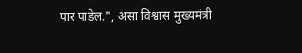पार पाडेल.", असा विश्वास मुख्यमंत्री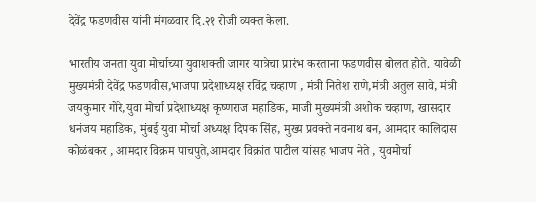देवेंद्र फडणवीस यांनी मंगळवार दि.२१ रोजी व्यक्त केला.

भारतीय जनता युवा मोर्चाच्या युवाशक्ती जागर यात्रेचा प्रारंभ करताना फडणवीस बोलत होते. यावेळी मुख्यमंत्री देवेंद्र फडणवीस,भाजपा प्रदेशाध्यक्ष रविंद्र चव्हाण , मंत्री नितेश राणे,मंत्री अतुल सावे, मंत्री जयकुमार गोरे,युवा मोर्चा प्रदेशाध्यक्ष कृष्णराज महाडिक, माजी मुख्यमंत्री अशोक चव्हाण, खासदार धनंजय महाडिक, मुंबई युवा मोर्चा अध्यक्ष दिपक सिंह, मुख्य प्रवक्ते नवनाथ बन, आमदार कालिदास कोळंबकर , आमदार विक्रम पाचपुते,आमदार विक्रांत पाटील यांसह भाजप नेते , युवमोर्चा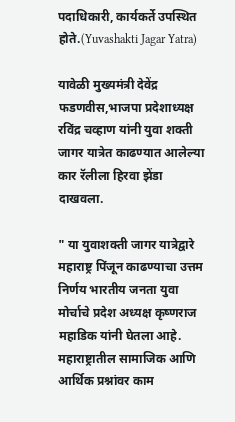पदाधिकारी, कार्यकर्ते उपस्थित होते.(Yuvashakti Jagar Yatra)

यावेळी मुख्यमंत्री देवेंद्र फडणवीस,भाजपा प्रदेशाध्यक्ष रविंद्र चव्हाण यांनी युवा शक्ती जागर यात्रेत काढण्यात आलेल्या कार रॅलीला हिरवा झेंडा दाखवला.

" या युवाशक्ती जागर यात्रेद्वारे महाराष्ट्र पिंजून काढण्याचा उत्तम निर्णय भारतीय जनता युवा मोर्चाचे प्रदेश अध्यक्ष कृष्णराज महाडिक यांनी घेतला आहे. महाराष्ट्रातील सामाजिक आणि आर्थिक प्रश्नांवर काम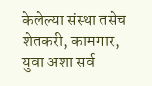केलेल्या संस्था तसेच शेतकरी, कामगार, युवा अशा सर्व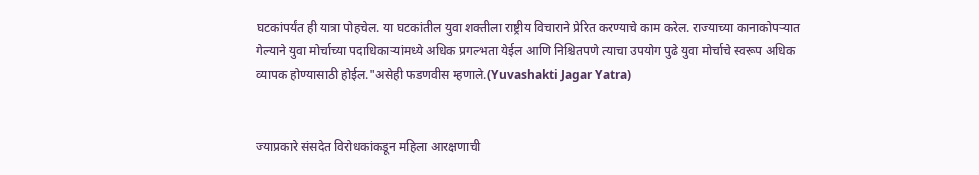घटकांपर्यंत ही यात्रा पोहचेल. या घटकांतील युवा शक्तीला राष्ट्रीय विचाराने प्रेरित करण्याचे काम करेल. राज्याच्या कानाकोपऱ्यात गेल्याने युवा मोर्चाच्या पदाधिकाऱ्यांमध्ये अधिक प्रगल्भता येईल आणि निश्चितपणे त्याचा उपयोग पुढे युवा मोर्चाचे स्वरूप अधिक व्यापक होण्यासाठी होईल."असेही फडणवीस म्हणाले.(Yuvashakti Jagar Yatra)


ज्याप्रकारे संसदेत विरोधकांकडून महिला आरक्षणाची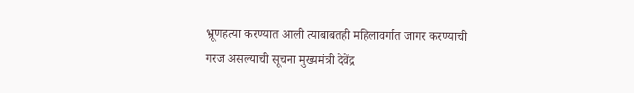भ्रूणहत्या करण्यात आली त्याबाबतही महिलावर्गात जागर करण्याची गरज असल्याची सूचना मुख्यमंत्री देवेंद्र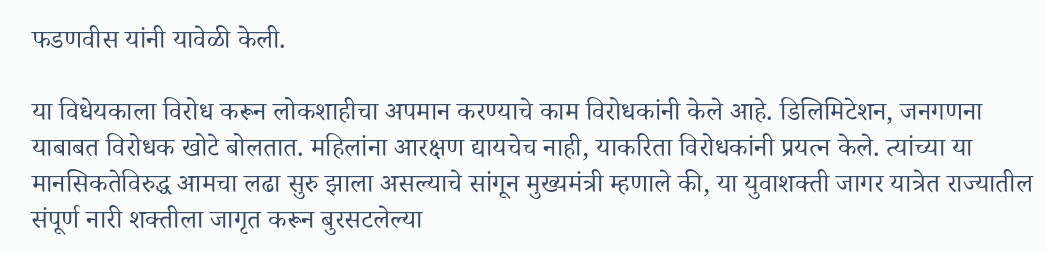फडणवीस यांनी यावेळी केली.

या विधेयकाला विरोध करून लोकशाहीचा अपमान करण्याचे काम विरोधकांनी केले आहे. डिलिमिटेशन, जनगणना याबाबत विरोधक खोटे बोलतात. महिलांना आरक्षण द्यायचेच नाही, याकरिता विरोधकांनी प्रयत्न केले. त्यांच्या या मानसिकतेविरुद्ध आमचा लढा सुरु झाला असल्याचे सांगून मुख्यमंत्री म्हणाले की, या युवाशक्ती जागर यात्रेत राज्यातील संपूर्ण नारी शक्तीला जागृत करून बुरसटलेल्या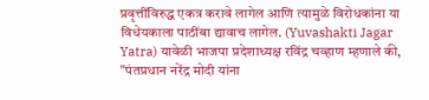प्रवृत्तींविरुद्ध एकत्र करावे लागेल आणि त्यामुळे विरोधकांना या विधेयकाला पाठींबा द्यावाच लागेल. (Yuvashakti Jagar Yatra) यावेळी भाजपा प्रदेशाध्यक्ष रविंद्र चव्हाण म्हणाले की, "पंतप्रधान नरेंद्र मोदी यांना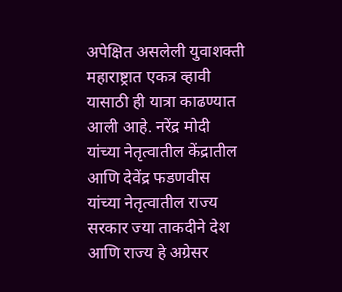अपेक्षित असलेली युवाशक्ती महाराष्ट्रात एकत्र व्हावी यासाठी ही यात्रा काढण्यात आली आहे. नरेंद्र मोदी यांच्या नेतृत्वातील केंद्रातील आणि देवेंद्र फडणवीस यांच्या नेतृत्वातील राज्य सरकार ज्या ताकदीने देश आणि राज्य हे अग्रेसर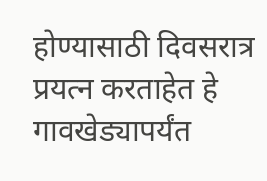होण्यासाठी दिवसरात्र प्रयत्न करताहेत हे गावखेड्यापर्यंत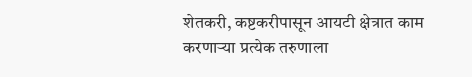शेतकरी, कष्टकरीपासून आयटी क्षेत्रात काम करणाऱ्या प्रत्येक तरुणाला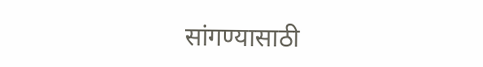सांगण्यासाठी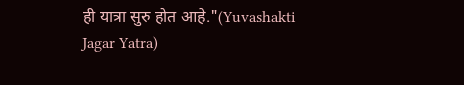ही यात्रा सुरु होत आहे."(Yuvashakti Jagar Yatra)